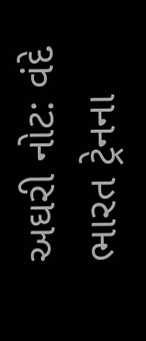અઘરી નોટ: વંદે ભારત ટ્રેનના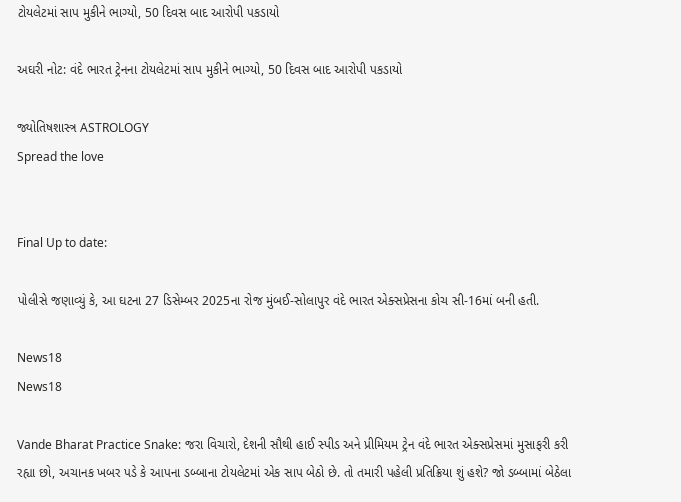ટોયલેટમાં સાપ મુકીને ભાગ્યો, 50 દિવસ બાદ આરોપી પકડાયો

અઘરી નોટ: વંદે ભારત ટ્રેનના ટોયલેટમાં સાપ મુકીને ભાગ્યો, 50 દિવસ બાદ આરોપી પકડાયો

જ્યોતિષશાસ્ત્ર ASTROLOGY
Spread the love


Final Up to date:

પોલીસે જણાવ્યું કે, આ ઘટના 27 ડિસેમ્બર 2025ના રોજ મુંબઈ-સોલાપુર વંદે ભારત એક્સપ્રેસના કોચ સી-16માં બની હતી.

News18
News18

Vande Bharat Practice Snake: જરા વિચારો, દેશની સૌથી હાઈ સ્પીડ અને પ્રીમિયમ ટ્રેન વંદે ભારત એક્સપ્રેસમાં મુસાફરી કરી રહ્યા છો, અચાનક ખબર પડે કે આપના ડબ્બાના ટોયલેટમાં એક સાપ બેઠો છે. તો તમારી પહેલી પ્રતિક્રિયા શું હશે? જો ડબ્બામાં બેઠેલા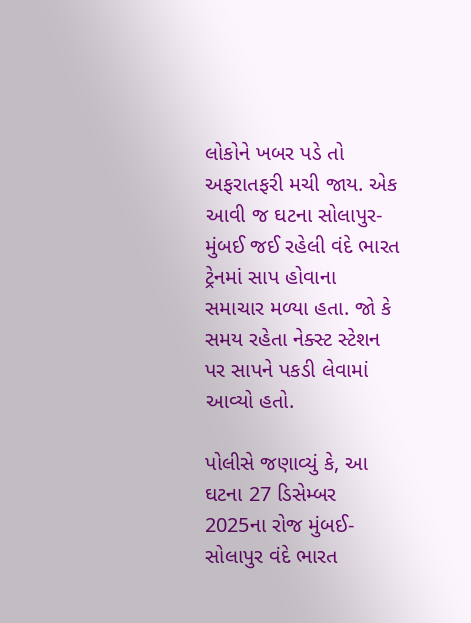લોકોને ખબર પડે તો અફરાતફરી મચી જાય. એક આવી જ ઘટના સોલાપુર-મુંબઈ જઈ રહેલી વંદે ભારત ટ્રેનમાં સાપ હોવાના સમાચાર મળ્યા હતા. જો કે સમય રહેતા નેક્સ્ટ સ્ટેશન પર સાપને પકડી લેવામાં આવ્યો હતો.

પોલીસે જણાવ્યું કે, આ ઘટના 27 ડિસેમ્બર 2025ના રોજ મુંબઈ-સોલાપુર વંદે ભારત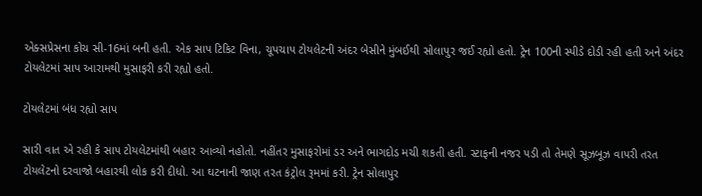એક્સપ્રેસના કોચ સી-16માં બની હતી. એક સાપ ટિકિટ વિના, ચૂપચાપ ટોયલેટની અંદર બેસીને મુંબઈથી સોલાપુર જઈ રહ્યો હતો. ટ્રેન 100ની સ્પીડે દોડી રહી હતી અને અંદર ટોયલેટમાં સાપ આરામથી મુસાફરી કરી રહ્યો હતો.

ટોયલેટમાં બંધ રહ્યો સાપ

સારી વાત એ રહી કે સાપ ટોયલેટમાંથી બહાર આવ્યો નહોતો. નહીંતર મુસાફરોમાં ડર અને ભાગદોડ મચી શકતી હતી. સ્ટાફની નજર પડી તો તેમણે સૂઝબૂઝ વાપરી તરત ટોયલેટનો દરવાજો બહારથી લોક કરી દીધો. આ ઘટનાની જાણ તરત કંટ્રોલ રૂમમાં કરી. ટ્રેન સોલાપુર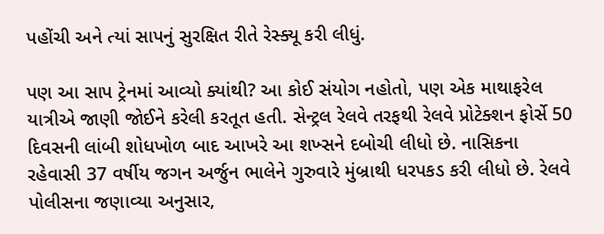પહોંચી અને ત્યાં સાપનું સુરક્ષિત રીતે રેસ્ક્યૂ કરી લીધું.

પણ આ સાપ ટ્રેનમાં આવ્યો ક્યાંથી? આ કોઈ સંયોગ નહોતો, પણ એક માથાફરેલ યાત્રીએ જાણી જોઈને કરેલી કરતૂત હતી. સેન્ટ્રલ રેલવે તરફથી રેલવે પ્રોટેક્શન ફોર્સે 50 દિવસની લાંબી શોધખોળ બાદ આખરે આ શખ્સને દબોચી લીધો છે. નાસિકના રહેવાસી 37 વર્ષીય જગન અર્જુન ભાલેને ગુરુવારે મુંબ્રાથી ધરપકડ કરી લીધો છે. રેલવે પોલીસના જણાવ્યા અનુસાર,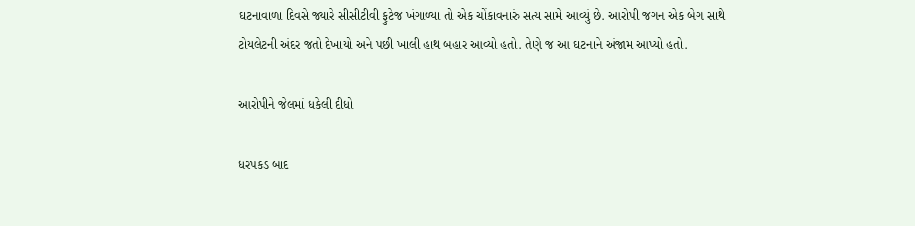ઘટનાવાળા દિવસે જ્યારે સીસીટીવી ફુટેજ ખંગાળ્યા તો એક ચોંકાવનારું સત્ય સામે આવ્યું છે. આરોપી જગન એક બેગ સાથે ટોયલેટની અંદર જતો દેખાયો અને પછી ખાલી હાથ બહાર આવ્યો હતો. તેણે જ આ ઘટનાને અંજામ આપ્યો હતો.

આરોપીને જેલમાં ધકેલી દીધો

ધરપકડ બાદ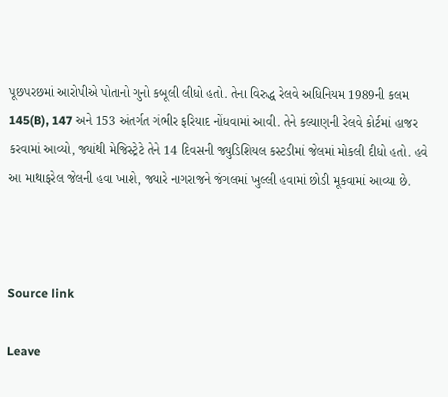પૂછપરછમાં આરોપીએ પોતાનો ગુનો કબૂલી લીધો હતો. તેના વિરુદ્ધ રેલવે અધિનિયમ 1989ની કલમ 145(B), 147 અને 153 અંતર્ગત ગંભીર ફરિયાદ નોંધવામાં આવી. તેને કલ્યાણની રેલવે કોર્ટમાં હાજર કરવામાં આવ્યો, જ્યાંથી મેજિસ્ટ્રેટે તેને 14 દિવસની જ્યુડિશિયલ કસ્ટડીમાં જેલમાં મોકલી દીધો હતો. હવે આ માથાફરેલ જેલની હવા ખાશે, જ્યારે નાગરાજને જંગલમાં ખુલ્લી હવામાં છોડી મૂકવામાં આવ્યા છે.



Source link

Leave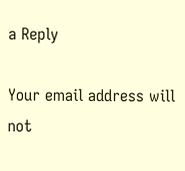a Reply

Your email address will not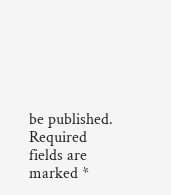be published. Required fields are marked *